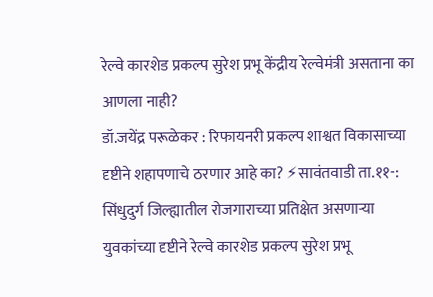रेल्वे कारशेड प्रकल्प सुरेश प्रभू केंद्रीय रेल्वेमंत्री असताना का आणला नाही?
डॉ.जयेंद्र परूळेकर : रिफायनरी प्रकल्प शाश्वत विकासाच्या दृष्टीने शहापणाचे ठरणार आहे का? ⚡सावंतवाडी ता.११-: सिंधुदुर्ग जिल्ह्यातील रोजगाराच्या प्रतिक्षेत असणाऱ्या युवकांच्या दृष्टीने रेल्वे कारशेड प्रकल्प सुरेश प्रभू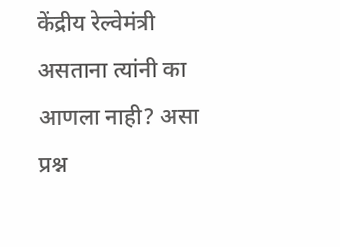केंद्रीय रेल्वेमंत्री असताना त्यांनी का आणला नाही? असा प्रश्न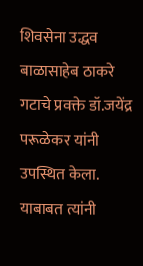शिवसेना उद्धव बाळासाहेब ठाकरे गटाचे प्रवक्ते डॉ.जयेंद्र परूळेकर यांनी उपस्थित केला. याबाबत त्यांनी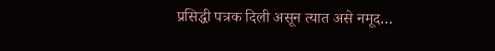प्रसिद्धी पत्रक दिली असून त्यात असे नमूद…